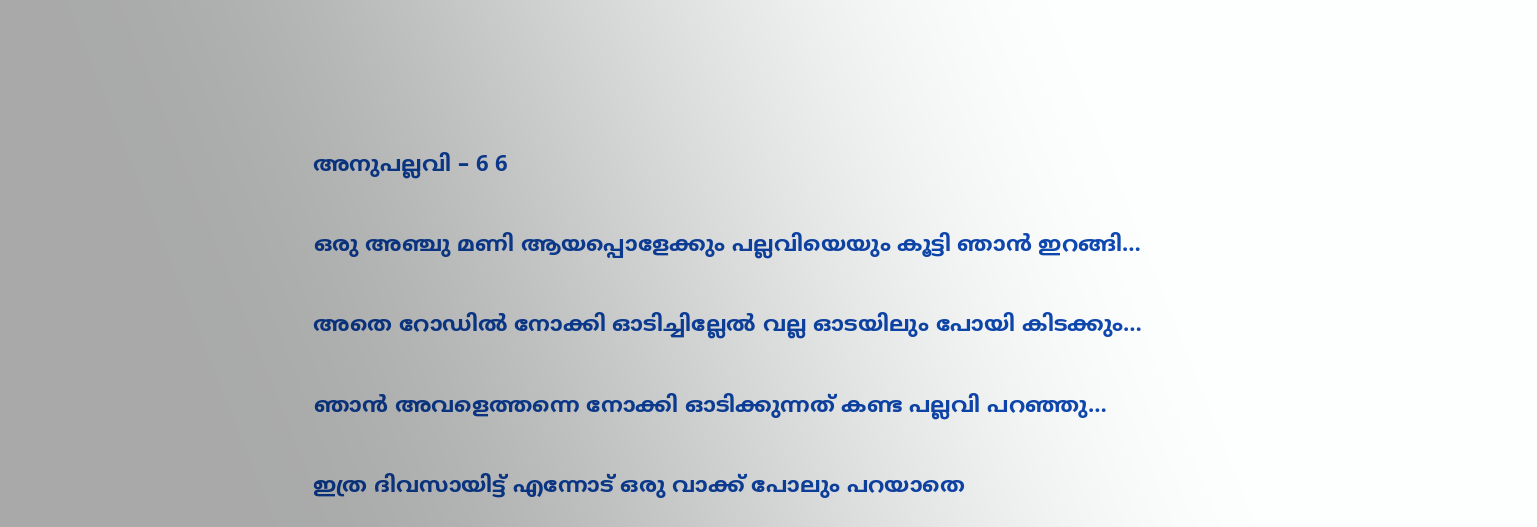അനുപല്ലവി – 6 6

ഒരു അഞ്ചു മണി ആയപ്പൊളേക്കും പല്ലവിയെയും കൂട്ടി ഞാൻ ഇറങ്ങി…

അതെ റോഡിൽ നോക്കി ഓടിച്ചില്ലേൽ വല്ല ഓടയിലും പോയി കിടക്കും…

ഞാൻ അവളെത്തന്നെ നോക്കി ഓടിക്കുന്നത് കണ്ട പല്ലവി പറഞ്ഞു…

ഇത്ര ദിവസായിട്ട് എന്നോട് ഒരു വാക്ക് പോലും പറയാതെ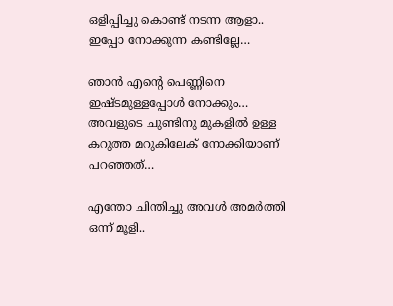ഒളിപ്പിച്ചു കൊണ്ട് നടന്ന ആളാ.. ഇപ്പോ നോക്കുന്ന കണ്ടില്ലേ…

ഞാൻ എന്റെ പെണ്ണിനെ ഇഷ്ടമുള്ളപ്പോൾ നോക്കും… അവളുടെ ചുണ്ടിനു മുകളിൽ ഉള്ള കറുത്ത മറുകിലേക് നോക്കിയാണ് പറഞ്ഞത്…

എന്തോ ചിന്തിച്ചു അവൾ അമർത്തി ഒന്ന് മൂളി..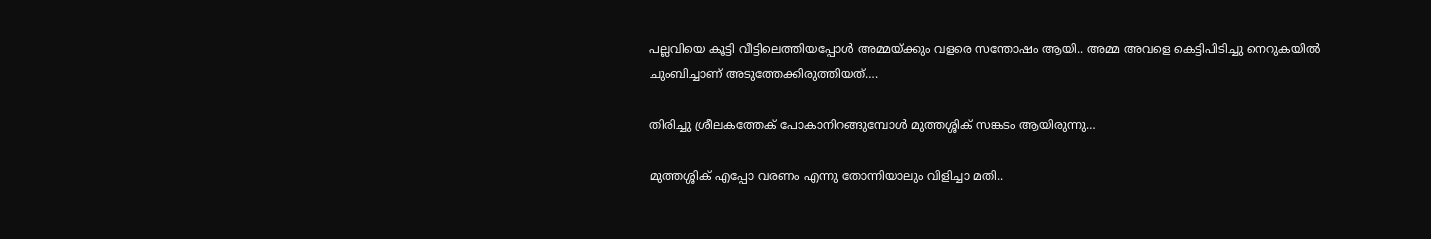പല്ലവിയെ കൂട്ടി വീട്ടിലെത്തിയപ്പോൾ അമ്മയ്ക്കും വളരെ സന്തോഷം ആയി.. അമ്മ അവളെ കെട്ടിപിടിച്ചു നെറുകയിൽ ചുംബിച്ചാണ് അടുത്തേക്കിരുത്തിയത്….

തിരിച്ചു ശ്രീലകത്തേക് പോകാനിറങ്ങുമ്പോൾ മുത്തശ്ശിക് സങ്കടം ആയിരുന്നു…

മുത്തശ്ശിക് എപ്പോ വരണം എന്നു തോന്നിയാലും വിളിച്ചാ മതി..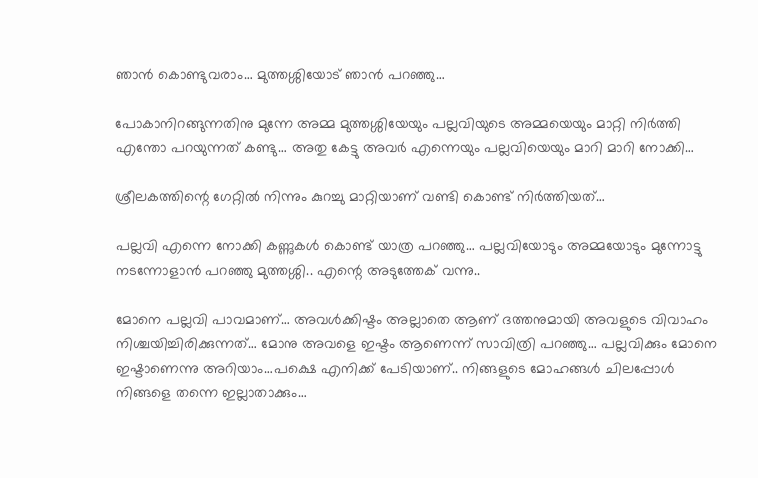ഞാൻ കൊണ്ടുവരാം… മുത്തശ്ശിയോട് ഞാൻ പറഞ്ഞു…

പോകാനിറങ്ങുന്നതിനു മുന്നേ അമ്മ മുത്തശ്ശിയേയും പല്ലവിയുടെ അമ്മയെയും മാറ്റി നിർത്തി എന്തോ പറയുന്നത് കണ്ടു… അതു കേട്ടു അവർ എന്നെയും പല്ലവിയെയും മാറി മാറി നോക്കി…

ശ്രീലകത്തിന്റെ ഗേറ്റിൽ നിന്നും കുറച്ചു മാറ്റിയാണ് വണ്ടി കൊണ്ട് നിർത്തിയത്…

പല്ലവി എന്നെ നോക്കി കണ്ണുകൾ കൊണ്ട് യാത്ര പറഞ്ഞു… പല്ലവിയോടും അമ്മയോടും മുന്നോട്ടു നടന്നോളാൻ പറഞ്ഞു മുത്തശ്ശി.. എന്റെ അടുത്തേക് വന്നു..

മോനെ പല്ലവി പാവമാണ്… അവൾക്കിഷ്ടം അല്ലാതെ ആണ്‌ ദത്തനുമായി അവളുടെ വിവാഹം നിശ്ചയിച്ചിരിക്കുന്നത്… മോനു അവളെ ഇഷ്ടം ആണെന്ന് സാവിത്രി പറഞ്ഞു… പല്ലവിക്കും മോനെ ഇഷ്ടാണെന്നു അറിയാം…പക്ഷെ എനിക്ക് പേടിയാണ്.. നിങ്ങളുടെ മോഹങ്ങൾ ചിലപ്പോൾ നിങ്ങളെ തന്നെ ഇല്ലാതാക്കും…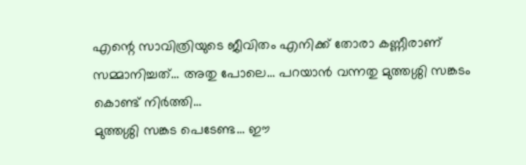എന്റെ സാവിത്രിയുടെ ജീവിതം എനിക്ക് തോരാ കണ്ണീരാണ് സമ്മാനിച്ചത്… അതു പോലെ… പറയാൻ വന്നതു മുത്തശ്ശി സങ്കടം കൊണ്ട് നിർത്തി…
മുത്തശ്ശി സങ്കട പെടേണ്ട… ഈ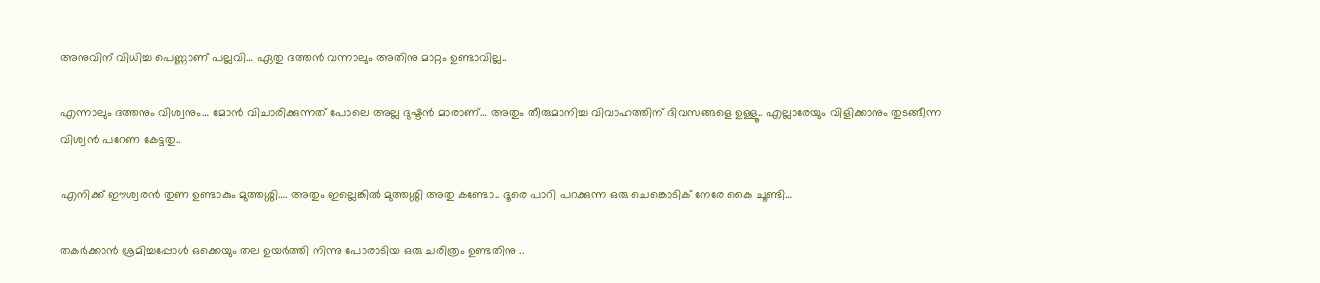അനുവിന് വിധിച്ച പെണ്ണാണ് പല്ലവി… ഏതു ദത്തൻ വന്നാലും അതിനു മാറ്റം ഉണ്ടാവില്ല..

എന്നാലും ദത്തനും വിശ്വനും… മോൻ വിചാരിക്കുന്നത് പോലെ അല്ല ദുഷ്ടൻ മാരാണ്… അതും തീരുമാനിച്ച വിവാഹത്തിന് ദിവസങ്ങളെ ഉള്ളൂ.. എല്ലാരേയും വിളിക്കാനും തുടങ്ങീന്ന വിശ്വൻ പറേണ കേട്ടതു..

എനിക്ക് ഈശ്വരൻ തുണ ഉണ്ടാകും മുത്തശ്ശി…. അതും ഇല്ലെങ്കിൽ മുത്തശ്ശി അതു കണ്ടോ.. ദൂരെ പാറി പറക്കുന്ന ഒരു ചെങ്കൊടിക് നേരേ കൈ ചൂണ്ടി…

തകർക്കാൻ ശ്രമിച്ചപ്പോൾ ഒക്കെയും തല ഉയർത്തി നിന്നു പോരാടിയ ഒരു ചരിത്രം ഉണ്ടതിനു ..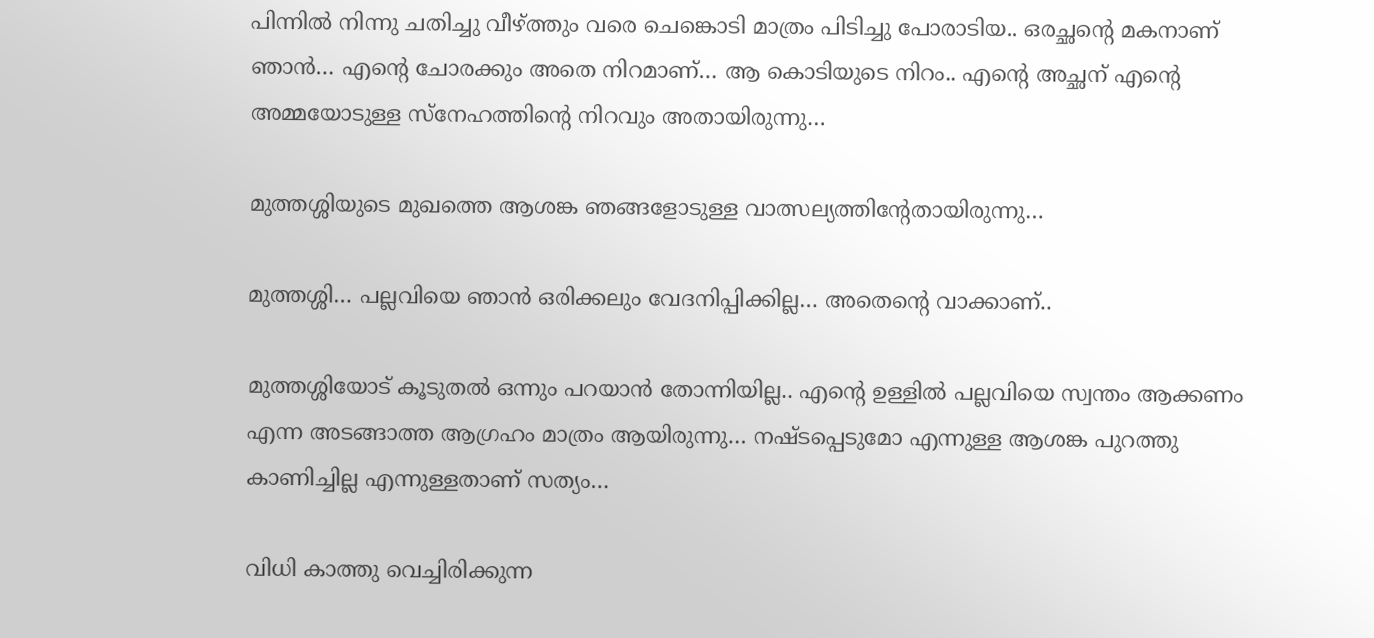പിന്നിൽ നിന്നു ചതിച്ചു വീഴ്ത്തും വരെ ചെങ്കൊടി മാത്രം പിടിച്ചു പോരാടിയ.. ഒരച്ഛന്റെ മകനാണ് ഞാൻ… എന്റെ ചോരക്കും അതെ നിറമാണ്… ആ കൊടിയുടെ നിറം.. എന്റെ അച്ഛന് എന്റെ അമ്മയോടുള്ള സ്നേഹത്തിന്റെ നിറവും അതായിരുന്നു…

മുത്തശ്ശിയുടെ മുഖത്തെ ആശങ്ക ഞങ്ങളോടുള്ള വാത്സല്യത്തിന്റേതായിരുന്നു…

മുത്തശ്ശി… പല്ലവിയെ ഞാൻ ഒരിക്കലും വേദനിപ്പിക്കില്ല… അതെന്റെ വാക്കാണ്..

മുത്തശ്ശിയോട് കൂടുതൽ ഒന്നും പറയാൻ തോന്നിയില്ല.. എന്റെ ഉള്ളിൽ പല്ലവിയെ സ്വന്തം ആക്കണം എന്ന അടങ്ങാത്ത ആഗ്രഹം മാത്രം ആയിരുന്നു… നഷ്ടപ്പെടുമോ എന്നുള്ള ആശങ്ക പുറത്തു കാണിച്ചില്ല എന്നുള്ളതാണ് സത്യം…

വിധി കാത്തു വെച്ചിരിക്കുന്ന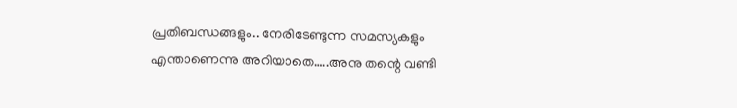പ്രതിബന്ധങ്ങളും.. നേരിടേണ്ടുന്ന സമസ്യകളും എന്താണെന്നു അറിയാതെ…..അനു തന്റെ വണ്ടി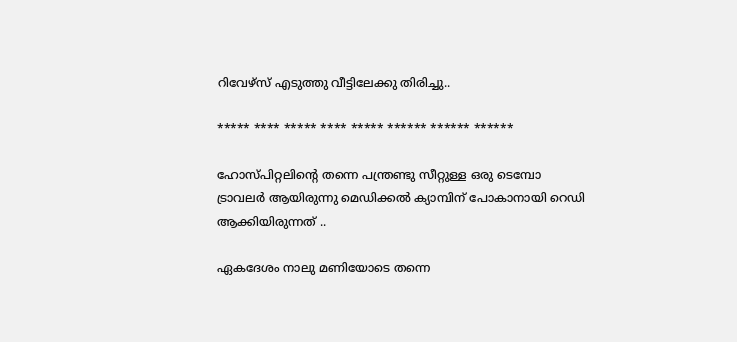റിവേഴ്‌സ് എടുത്തു വീട്ടിലേക്കു തിരിച്ചു..

***** **** ***** **** ***** ****** ****** ******

ഹോസ്പിറ്റലിന്റെ തന്നെ പന്ത്രണ്ടു സീറ്റുള്ള ഒരു ടെമ്പോ ട്രാവലർ ആയിരുന്നു മെഡിക്കൽ ക്യാമ്പിന് പോകാനായി റെഡി ആക്കിയിരുന്നത് ..

ഏകദേശം നാലു മണിയോടെ തന്നെ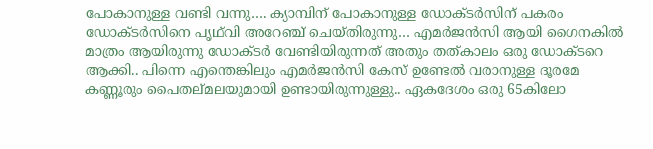പോകാനുള്ള വണ്ടി വന്നു…. ക്യാമ്പിന് പോകാനുള്ള ഡോക്ടർസിന് പകരം ഡോക്ടർസിനെ പൃഥ്‌വി അറേഞ്ച് ചെയ്തിരുന്നു… എമർജൻസി ആയി ഗൈനകിൽ മാത്രം ആയിരുന്നു ഡോക്ടർ വേണ്ടിയിരുന്നത് അതും തത്കാലം ഒരു ഡോക്ടറെ ആക്കി.. പിന്നെ എന്തെങ്കിലും എമർജൻസി കേസ് ഉണ്ടേൽ വരാനുള്ള ദൂരമേ കണ്ണൂരും പൈതല്മലയുമായി ഉണ്ടായിരുന്നുള്ളു.. ഏകദേശം ഒരു 65കിലോ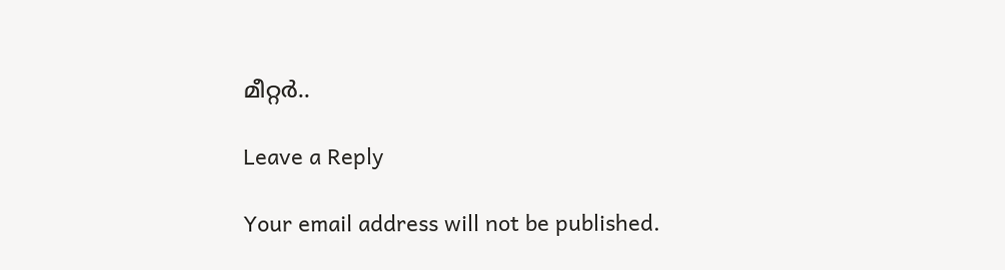മീറ്റർ..

Leave a Reply

Your email address will not be published.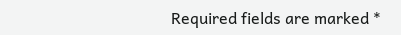Required fields are marked *